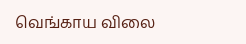வெங்காய விலை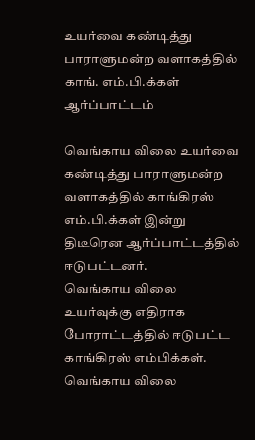உயர்வை கண்டித்து பாராளுமன்ற வளாகத்தில் காங். எம்.பி.க்கள் ஆர்ப்பாட்டம்

வெங்காய விலை உயர்வை கண்டித்து பாராளுமன்ற வளாகத்தில் காங்கிரஸ் எம்.பி.க்கள் இன்று திடீரென ஆர்ப்பாட்டத்தில் ஈடுபட்டனர்.
வெங்காய விலை உயர்வுக்கு எதிராக போராட்டத்தில் ஈடுபட்ட காங்கிரஸ் எம்பிக்கள்.
வெங்காய விலை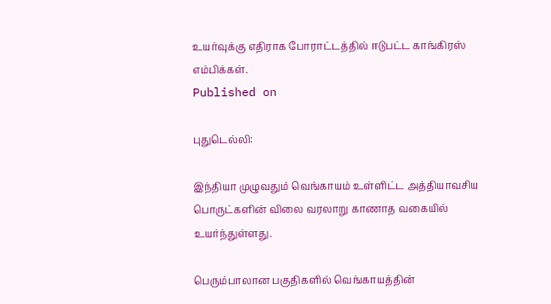உயர்வுக்கு எதிராக போராட்டத்தில் ஈடுபட்ட காங்கிரஸ் எம்பிக்கள்.
Published on

புதுடெல்லி:

இந்தியா முழுவதும் வெங்காயம் உள்ளிட்ட அத்தியாவசிய பொருட்களின் விலை வரலாறு காணாத வகையில் உயர்ந்துள்ளது.

பெரும்பாலான பகுதிகளில் வெங்காயத்தின்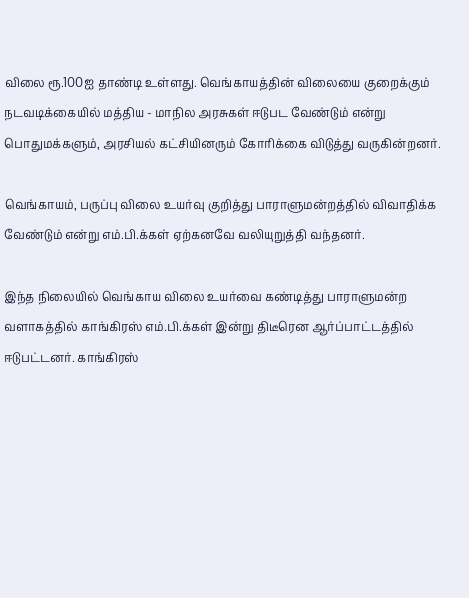விலை ரூ.100ஐ தாண்டி உள்ளது. வெங்காயத்தின் விலையை குறைக்கும் நடவடிக்கையில் மத்திய - மாநில அரசுகள் ஈடுபட வேண்டும் என்று பொதுமக்களும், அரசியல் கட்சியினரும் கோரிக்கை விடுத்து வருகின்றனர்.

வெங்காயம், பருப்பு விலை உயர்வு குறித்து பாராளுமன்றத்தில் விவாதிக்க வேண்டும் என்று எம்.பி.க்கள் ஏற்கனவே வலியுறுத்தி வந்தனர்.

இந்த நிலையில் வெங்காய விலை உயர்வை கண்டித்து பாராளுமன்ற வளாகத்தில் காங்கிரஸ் எம்.பி.க்கள் இன்று திடீரென ஆர்ப்பாட்டத்தில் ஈடுபட்டனர். காங்கிரஸ்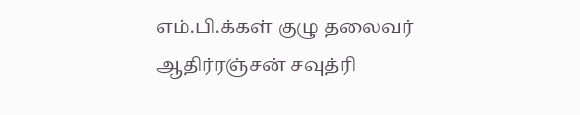எம்.பி.க்கள் குழு தலைவர் ஆதிர்ரஞ்சன் சவுத்ரி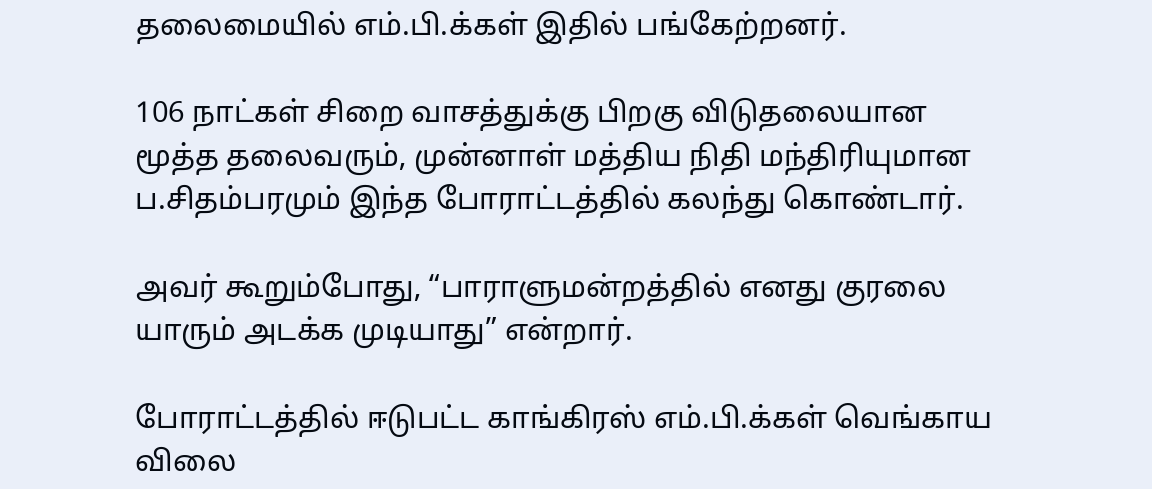தலைமையில் எம்.பி.க்கள் இதில் பங்கேற்றனர்.

106 நாட்கள் சிறை வாசத்துக்கு பிறகு விடுதலையான மூத்த தலைவரும், முன்னாள் மத்திய நிதி மந்திரியுமான ப.சிதம்பரமும் இந்த போராட்டத்தில் கலந்து கொண்டார்.

அவர் கூறும்போது, “பாராளுமன்றத்தில் எனது குரலை யாரும் அடக்க முடியாது” என்றார்.

போராட்டத்தில் ஈடுபட்ட காங்கிரஸ் எம்.பி.க்கள் வெங்காய விலை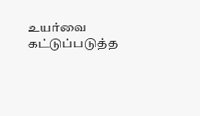உயர்வை கட்டுப்படுத்த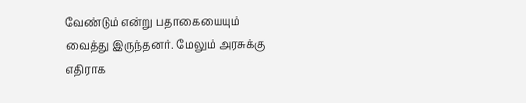வேண்டும் என்று பதாகையையும் வைத்து இருந்தனர். மேலும் அரசுக்கு எதிராக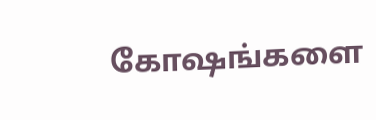கோ‌ஷங்களை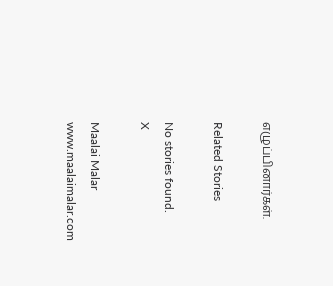எழுப்பினார்கள்.

Related Stories

No stories found.
X

Maalai Malar
www.maalaimalar.com